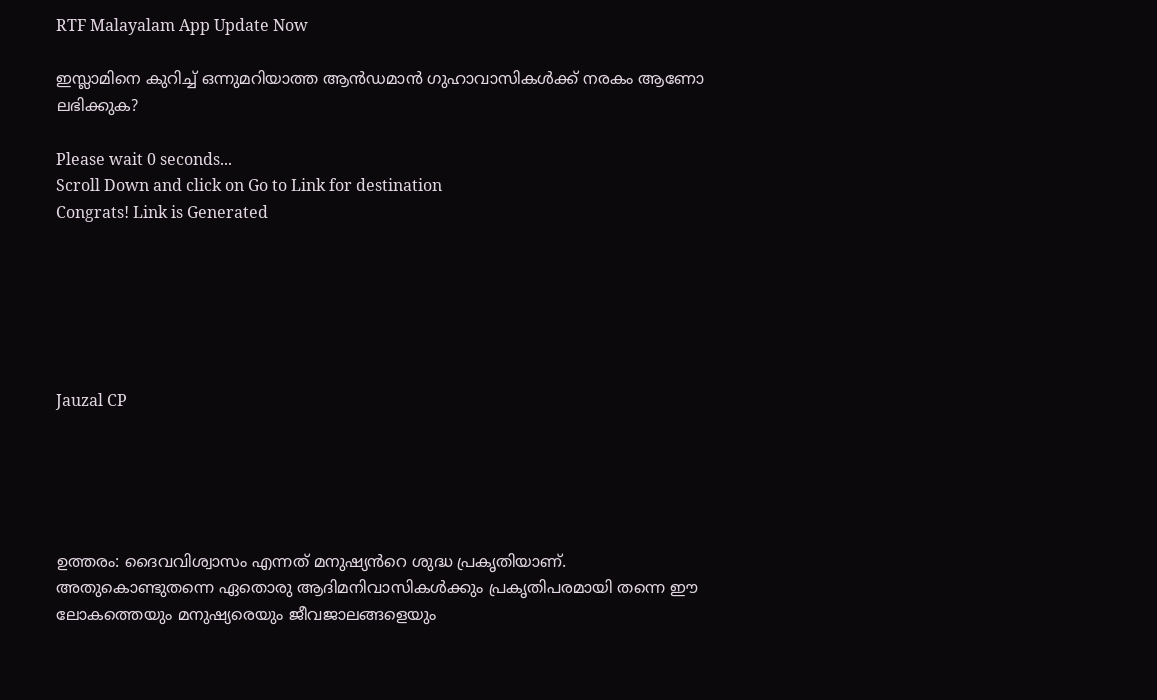RTF Malayalam App Update Now

ഇസ്ലാമിനെ കുറിച്ച് ഒന്നുമറിയാത്ത ആൻഡമാൻ ഗുഹാവാസികൾക്ക് നരകം ആണോ ലഭിക്കുക?

Please wait 0 seconds...
Scroll Down and click on Go to Link for destination
Congrats! Link is Generated






Jauzal CP





ഉത്തരം: ദൈവവിശ്വാസം എന്നത് മനുഷ്യൻറെ ശുദ്ധ പ്രകൃതിയാണ്. അതുകൊണ്ടുതന്നെ ഏതൊരു ആദിമനിവാസികൾക്കും പ്രകൃതിപരമായി തന്നെ ഈ ലോകത്തെയും മനുഷ്യരെയും ജീവജാലങ്ങളെയും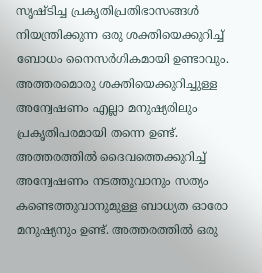സൃഷ്ടിച്ച പ്രകൃതിപ്രതിഭാസങ്ങൾ നിയന്ത്രിക്കുന്ന ഒരു ശക്തിയെക്കുറിച്ച് ബോധം നൈസർഗികമായി ഉണ്ടാവും. അത്തരമൊരു ശക്തിയെക്കുറിച്ചുള്ള അന്വേഷണം എല്ലാ മനുഷ്യരിലും പ്രകൃതിപരമായി തന്നെ ഉണ്ട്. അത്തരത്തിൽ ദൈവത്തെക്കുറിച്ച് അന്വേഷണം നടത്തുവാനും സത്യം കണ്ടെത്തുവാനുമുള്ള ബാധ്യത ഓരോ മനുഷ്യനും ഉണ്ട്. അത്തരത്തിൽ ഒരു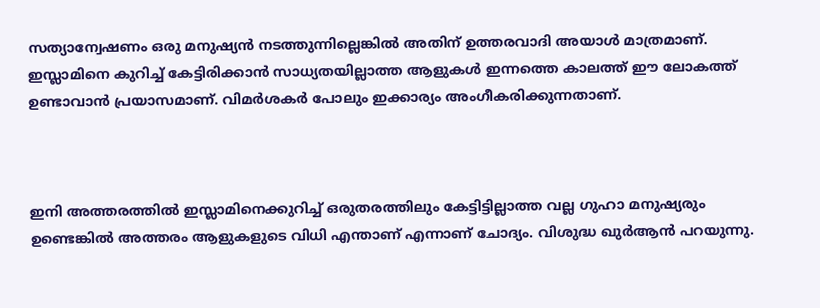സത്യാന്വേഷണം ഒരു മനുഷ്യൻ നടത്തുന്നില്ലെങ്കിൽ അതിന് ഉത്തരവാദി അയാൾ മാത്രമാണ്. ഇസ്ലാമിനെ കുറിച്ച് കേട്ടിരിക്കാൻ സാധ്യതയില്ലാത്ത ആളുകൾ ഇന്നത്തെ കാലത്ത് ഈ ലോകത്ത് ഉണ്ടാവാൻ പ്രയാസമാണ്. വിമർശകർ പോലും ഇക്കാര്യം അംഗീകരിക്കുന്നതാണ്.



ഇനി അത്തരത്തിൽ ഇസ്ലാമിനെക്കുറിച്ച് ഒരുതരത്തിലും കേട്ടിട്ടില്ലാത്ത വല്ല ഗുഹാ മനുഷ്യരും ഉണ്ടെങ്കിൽ അത്തരം ആളുകളുടെ വിധി എന്താണ് എന്നാണ് ചോദ്യം. വിശുദ്ധ ഖുർആൻ പറയുന്നു.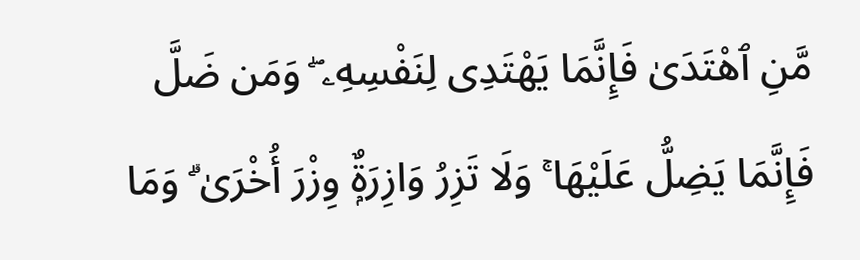مَّنِ ٱهْتَدَىٰ فَإِنَّمَا يَهْتَدِى لِنَفْسِهِۦ ۖ وَمَن ضَلَّ فَإِنَّمَا يَضِلُّ عَلَيْهَا ۚ وَلَا تَزِرُ وَازِرَةٌۭ وِزْرَ أُخْرَىٰ ۗ وَمَا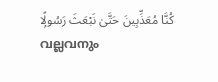كُنَّا مُعَذِّبِينَ حَتَّىٰ نَبْعَثَ رَسُولًۭا
വല്ലവനും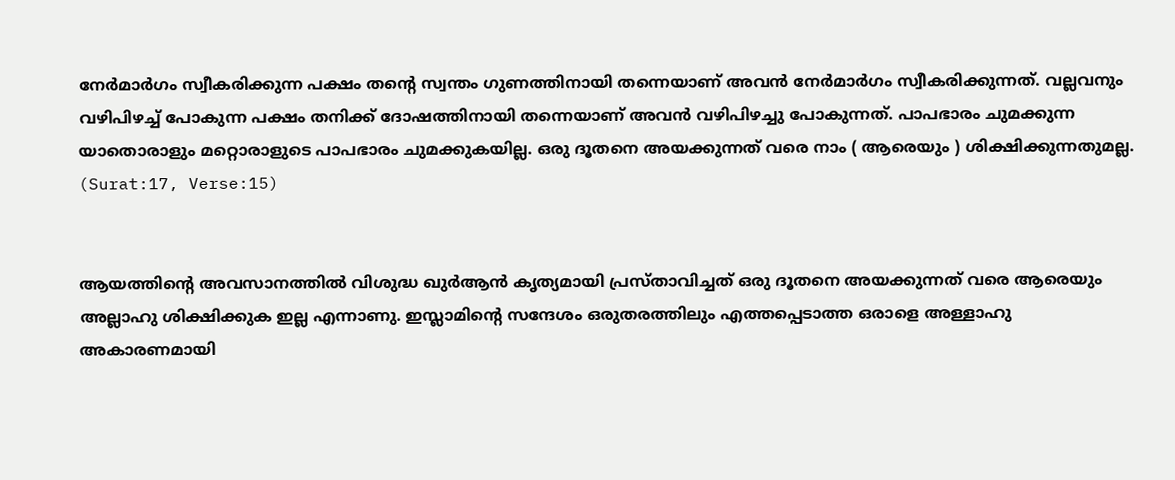നേര്‍മാര്‍ഗം സ്വീകരിക്കുന്ന പക്ഷം തന്‍റെ സ്വന്തം ഗുണത്തിനായി തന്നെയാണ്‌ അവന്‍ നേര്‍മാര്‍ഗം സ്വീകരിക്കുന്നത്‌. വല്ലവനും വഴിപിഴച്ച്‌ പോകുന്ന പക്ഷം തനിക്ക്‌ ദോഷത്തിനായി തന്നെയാണ്‌ അവന്‍ വഴിപിഴച്ചു പോകുന്നത്‌. പാപഭാരം ചുമക്കുന്ന യാതൊരാളും മറ്റൊരാളുടെ പാപഭാരം ചുമക്കുകയില്ല. ഒരു ദൂതനെ അയക്കുന്നത്‌ വരെ നാം ( ആരെയും ) ശിക്ഷിക്കുന്നതുമല്ല.
(Surat:17, Verse:15)


ആയത്തിന്റെ അവസാനത്തിൽ വിശുദ്ധ ഖുർആൻ കൃത്യമായി പ്രസ്താവിച്ചത് ഒരു ദൂതനെ അയക്കുന്നത് വരെ ആരെയും അല്ലാഹു ശിക്ഷിക്കുക ഇല്ല എന്നാണു. ഇസ്ലാമിന്റെ സന്ദേശം ഒരുതരത്തിലും എത്തപ്പെടാത്ത ഒരാളെ അള്ളാഹു അകാരണമായി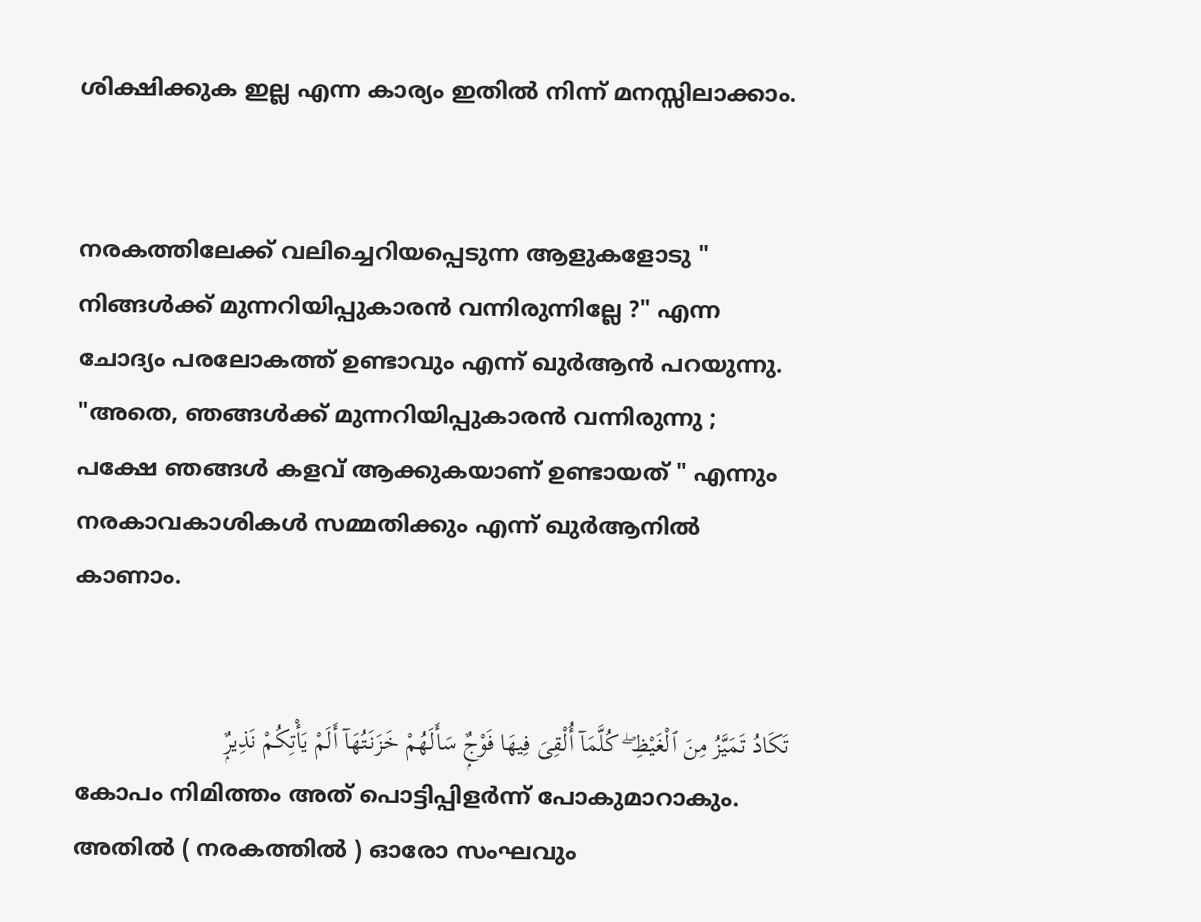ശിക്ഷിക്കുക ഇല്ല എന്ന കാര്യം ഇതിൽ നിന്ന് മനസ്സിലാക്കാം.


നരകത്തിലേക്ക് വലിച്ചെറിയപ്പെടുന്ന ആളുകളോടു " നിങ്ങൾക്ക് മുന്നറിയിപ്പുകാരൻ വന്നിരുന്നില്ലേ ?" എന്ന ചോദ്യം പരലോകത്ത് ഉണ്ടാവും എന്ന് ഖുർആൻ പറയുന്നു. "അതെ, ഞങ്ങൾക്ക് മുന്നറിയിപ്പുകാരൻ വന്നിരുന്നു ; പക്ഷേ ഞങ്ങൾ കളവ് ആക്കുകയാണ് ഉണ്ടായത് " എന്നും നരകാവകാശികൾ സമ്മതിക്കും എന്ന് ഖുർആനിൽ കാണാം.


تَكَادُ تَمَيَّزُ مِنَ ٱلْغَيْظِ ۖ كُلَّمَآ أُلْقِىَ فِيهَا فَوْجٌۭ سَأَلَهُمْ خَزَنَتُهَآ أَلَمْ يَأْتِكُمْ نَذِيرٌۭ
കോപം നിമിത്തം അത്‌ പൊട്ടിപ്പിളര്‍ന്ന്‌ പോകുമാറാകും. അതില്‍ ( നരകത്തില്‍ ) ഓരോ സംഘവും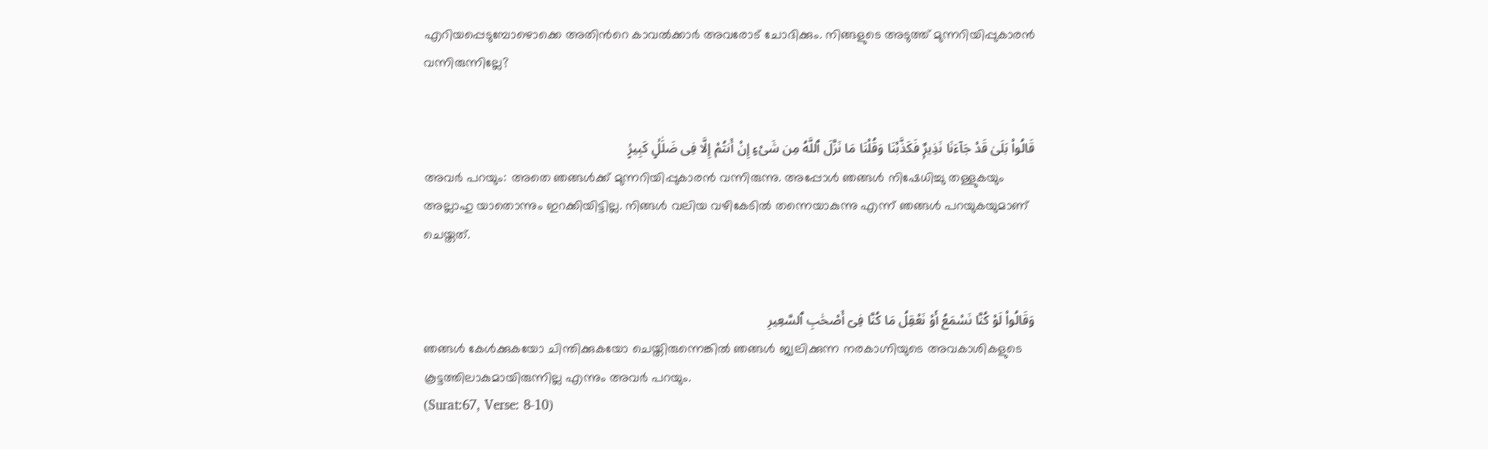എറിയപ്പെടുമ്പോഴൊക്കെ അതിന്‍റെ കാവല്‍ക്കാര്‍ അവരോട്‌ ചോദിക്കും. നിങ്ങളുടെ അടുത്ത്‌ മുന്നറിയിപ്പുകാരന്‍ വന്നിരുന്നില്ലേ?


قَالُوا۟ بَلَىٰ قَدْ جَآءَنَا نَذِيرٌۭ فَكَذَّبْنَا وَقُلْنَا مَا نَزَّلَ ٱللَّهُ مِن شَىْءٍ إِنْ أَنتُمْ إِلَّا فِى ضَلَٰلٍۢ كَبِيرٍۢ
അവര്‍ പറയും: അതെ ഞങ്ങള്‍ക്ക്‌ മുന്നറിയിപ്പുകാരന്‍ വന്നിരുന്നു. അപ്പോള്‍ ഞങ്ങള്‍ നിഷേധിച്ചു തള്ളുകയും അല്ലാഹു യാതൊന്നും ഇറക്കിയിട്ടില്ല. നിങ്ങള്‍ വലിയ വഴികേടില്‍ തന്നെയാകുന്നു എന്ന്‌ ഞങ്ങള്‍ പറയുകയുമാണ്‌ ചെയ്തത്‌.


وَقَالُوا۟ لَوْ كُنَّا نَسْمَعُ أَوْ نَعْقِلُ مَا كُنَّا فِىٓ أَصْحَٰبِ ٱلسَّعِيرِ
ഞങ്ങള്‍ കേള്‍ക്കുകയോ ചിന്തിക്കുകയോ ചെയ്തിരുന്നെങ്കില്‍ ഞങ്ങള്‍ ജ്വലിക്കുന്ന നരകാഗ്നിയുടെ അവകാശികളുടെ കൂട്ടത്തിലാകുമായിരുന്നില്ല എന്നും അവര്‍ പറയും.
(Surat:67, Verse: 8-10)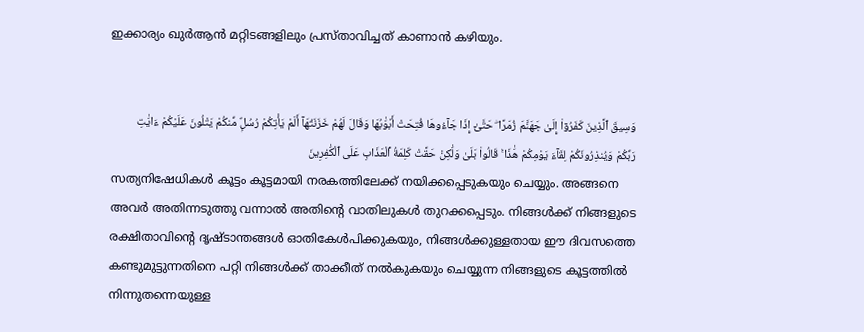ഇക്കാര്യം ഖുർആൻ മറ്റിടങ്ങളിലും പ്രസ്താവിച്ചത് കാണാൻ കഴിയും.


وَسِيقَ ٱلَّذِينَ كَفَرُوٓا۟ إِلَىٰ جَهَنَّمَ زُمَرًا ۖ حَتَّىٰٓ إِذَا جَآءُوهَا فُتِحَتْ أَبْوَٰبُهَا وَقَالَ لَهُمْ خَزَنَتُهَآ أَلَمْ يَأْتِكُمْ رُسُلٌۭ مِّنكُمْ يَتْلُونَ عَلَيْكُمْ ءَايَٰتِ رَبِّكُمْ وَيُنذِرُونَكُمْ لِقَآءَ يَوْمِكُمْ هَٰذَا ۚ قَالُوا۟ بَلَىٰ وَلَٰكِنْ حَقَّتْ كَلِمَةُ ٱلْعَذَابِ عَلَى ٱلْكَٰفِرِينَ
സത്യനിഷേധികള്‍ കൂട്ടം കൂട്ടമായി നരകത്തിലേക്ക്‌ നയിക്കപ്പെടുകയും ചെയ്യും. അങ്ങനെ അവര്‍ അതിന്നടുത്തു വന്നാല്‍ അതിന്‍റെ വാതിലുകള്‍ തുറക്കപ്പെടും. നിങ്ങള്‍ക്ക്‌ നിങ്ങളുടെ രക്ഷിതാവിന്‍റെ ദൃഷ്ടാന്തങ്ങള്‍ ഓതികേള്‍പിക്കുകയും, നിങ്ങള്‍ക്കുള്ളതായ ഈ ദിവസത്തെ കണ്ടുമുട്ടുന്നതിനെ പറ്റി നിങ്ങള്‍ക്ക്‌ താക്കീത്‌ നല്‍കുകയും ചെയ്യുന്ന നിങ്ങളുടെ കൂട്ടത്തില്‍ നിന്നുതന്നെയുള്ള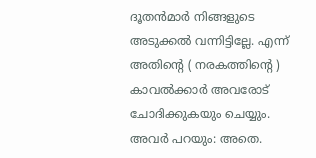ദൂതന്‍മാര്‍ നിങ്ങളുടെ അടുക്കല്‍ വന്നിട്ടില്ലേ. എന്ന്‌ അതിന്‍റെ ( നരകത്തിന്‍റെ ) കാവല്‍ക്കാര്‍ അവരോട്‌ ചോദിക്കുകയും ചെയ്യും. അവര്‍ പറയും: അതെ.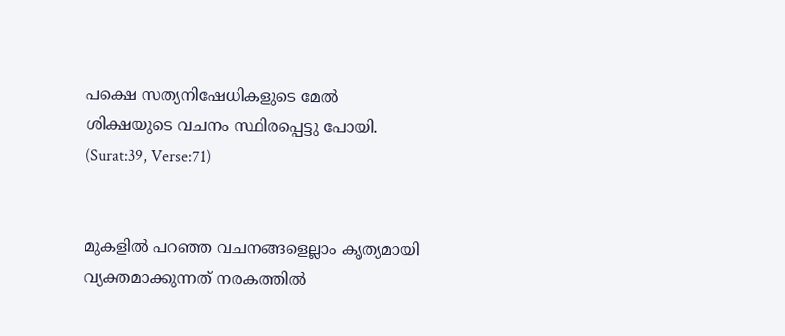പക്ഷെ സത്യനിഷേധികളുടെ മേല്‍ ശിക്ഷയുടെ വചനം സ്ഥിരപ്പെട്ടു പോയി.
(Surat:39, Verse:71)


മുകളിൽ പറഞ്ഞ വചനങ്ങളെല്ലാം കൃത്യമായി വ്യക്തമാക്കുന്നത് നരകത്തിൽ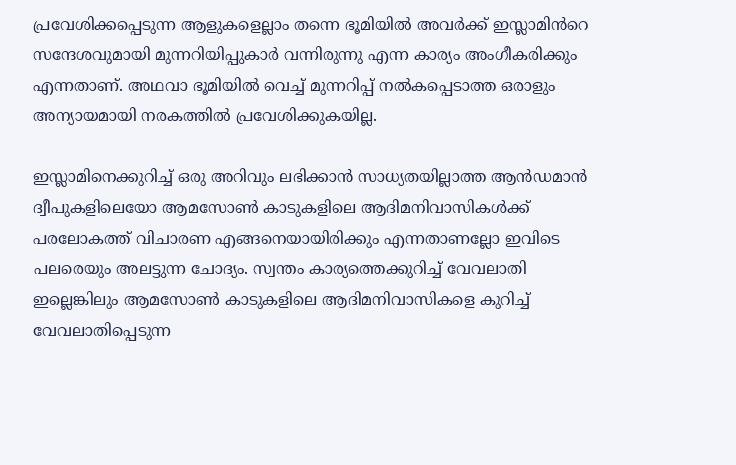പ്രവേശിക്കപ്പെടുന്ന ആളുകളെല്ലാം തന്നെ ഭൂമിയിൽ അവർക്ക് ഇസ്ലാമിൻറെ സന്ദേശവുമായി മുന്നറിയിപ്പുകാർ വന്നിരുന്നു എന്ന കാര്യം അംഗീകരിക്കും എന്നതാണ്. അഥവാ ഭൂമിയിൽ വെച്ച് മുന്നറിപ്പ് നൽകപ്പെടാത്ത ഒരാളും അന്യായമായി നരകത്തിൽ പ്രവേശിക്കുകയില്ല.

ഇസ്ലാമിനെക്കുറിച്ച് ഒരു അറിവും ലഭിക്കാൻ സാധ്യതയില്ലാത്ത ആൻഡമാൻ ദ്വീപുകളിലെയോ ആമസോൺ കാടുകളിലെ ആദിമനിവാസികൾക്ക് പരലോകത്ത് വിചാരണ എങ്ങനെയായിരിക്കും എന്നതാണല്ലോ ഇവിടെ പലരെയും അലട്ടുന്ന ചോദ്യം. സ്വന്തം കാര്യത്തെക്കുറിച്ച് വേവലാതി ഇല്ലെങ്കിലും ആമസോൺ കാടുകളിലെ ആദിമനിവാസികളെ കുറിച്ച് വേവലാതിപ്പെടുന്ന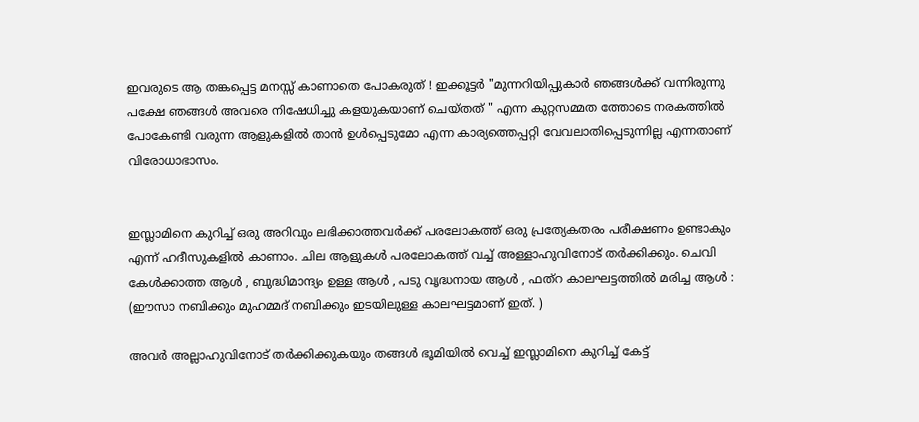ഇവരുടെ ആ തങ്കപ്പെട്ട മനസ്സ് കാണാതെ പോകരുത് ! ഇക്കൂട്ടർ "മുന്നറിയിപ്പുകാർ ഞങ്ങൾക്ക് വന്നിരുന്നു പക്ഷേ ഞങ്ങൾ അവരെ നിഷേധിച്ചു കളയുകയാണ് ചെയ്തത് " എന്ന കുറ്റസമ്മത ത്തോടെ നരകത്തിൽ പോകേണ്ടി വരുന്ന ആളുകളിൽ താൻ ഉൾപ്പെടുമോ എന്ന കാര്യത്തെപ്പറ്റി വേവലാതിപ്പെടുന്നില്ല എന്നതാണ് വിരോധാഭാസം.


ഇസ്ലാമിനെ കുറിച്ച് ഒരു അറിവും ലഭിക്കാത്തവർക്ക് പരലോകത്ത് ഒരു പ്രത്യേകതരം പരീക്ഷണം ഉണ്ടാകും എന്ന് ഹദീസുകളിൽ കാണാം. ചില ആളുകൾ പരലോകത്ത് വച്ച് അള്ളാഹുവിനോട് തർക്കിക്കും. ചെവി കേൾക്കാത്ത ആൾ , ബുദ്ധിമാന്ദ്യം ഉള്ള ആൾ , പടു വൃദ്ധനായ ആൾ , ഫത്റ കാലഘട്ടത്തിൽ മരിച്ച ആൾ : (ഈസാ നബിക്കും മുഹമ്മദ് നബിക്കും ഇടയിലുള്ള കാലഘട്ടമാണ് ഇത്. )

അവർ അല്ലാഹുവിനോട് തർക്കിക്കുകയും തങ്ങൾ ഭൂമിയിൽ വെച്ച് ഇസ്ലാമിനെ കുറിച്ച് കേട്ട്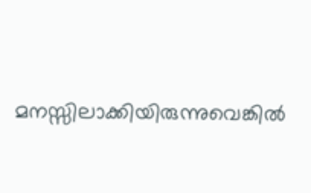മനസ്സിലാക്കിയിരുന്നുവെങ്കിൽ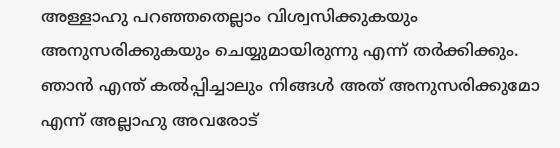അള്ളാഹു പറഞ്ഞതെല്ലാം വിശ്വസിക്കുകയും അനുസരിക്കുകയും ചെയ്യുമായിരുന്നു എന്ന് തർക്കിക്കും. ഞാൻ എന്ത് കൽപ്പിച്ചാലും നിങ്ങൾ അത് അനുസരിക്കുമോ എന്ന് അല്ലാഹു അവരോട്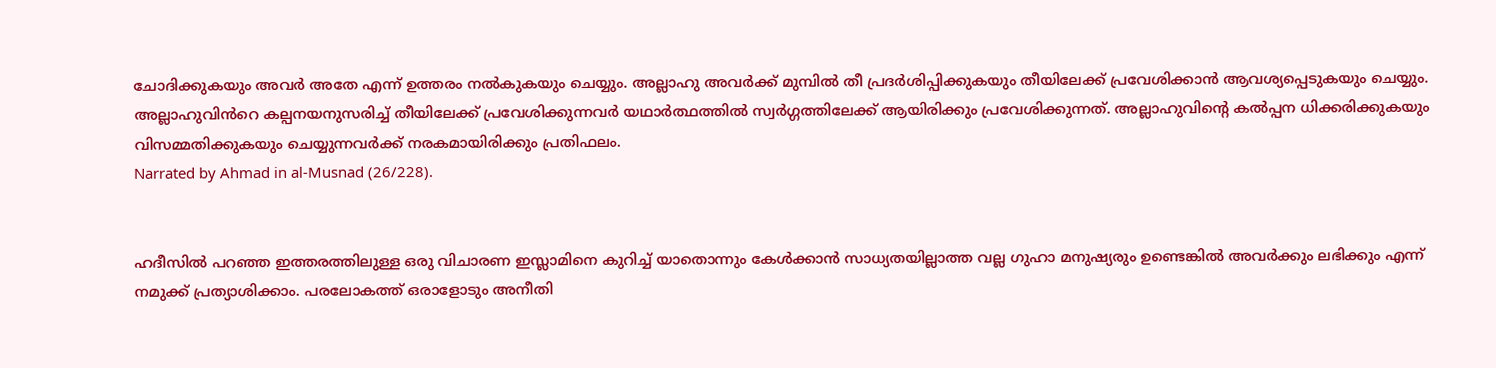ചോദിക്കുകയും അവർ അതേ എന്ന് ഉത്തരം നൽകുകയും ചെയ്യും. അല്ലാഹു അവർക്ക് മുമ്പിൽ തീ പ്രദർശിപ്പിക്കുകയും തീയിലേക്ക് പ്രവേശിക്കാൻ ആവശ്യപ്പെടുകയും ചെയ്യും. അല്ലാഹുവിൻറെ കല്പനയനുസരിച്ച് തീയിലേക്ക് പ്രവേശിക്കുന്നവർ യഥാർത്ഥത്തിൽ സ്വർഗ്ഗത്തിലേക്ക് ആയിരിക്കും പ്രവേശിക്കുന്നത്. അല്ലാഹുവിന്റെ കൽപ്പന ധിക്കരിക്കുകയും വിസമ്മതിക്കുകയും ചെയ്യുന്നവർക്ക് നരകമായിരിക്കും പ്രതിഫലം.
Narrated by Ahmad in al-Musnad (26/228).


ഹദീസിൽ പറഞ്ഞ ഇത്തരത്തിലുള്ള ഒരു വിചാരണ ഇസ്ലാമിനെ കുറിച്ച് യാതൊന്നും കേൾക്കാൻ സാധ്യതയില്ലാത്ത വല്ല ഗുഹാ മനുഷ്യരും ഉണ്ടെങ്കിൽ അവർക്കും ലഭിക്കും എന്ന് നമുക്ക് പ്രത്യാശിക്കാം. പരലോകത്ത് ഒരാളോടും അനീതി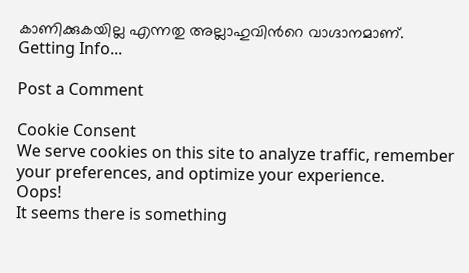കാണിക്കുകയില്ല എന്നതു അല്ലാഹുവിൻറെ വാഗ്ദാനമാണ്.
Getting Info...

Post a Comment

Cookie Consent
We serve cookies on this site to analyze traffic, remember your preferences, and optimize your experience.
Oops!
It seems there is something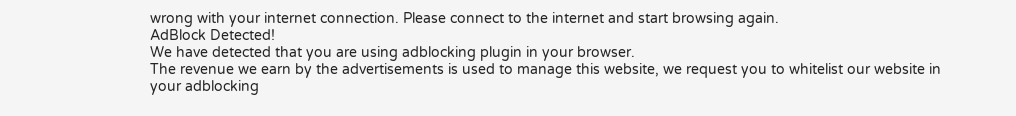wrong with your internet connection. Please connect to the internet and start browsing again.
AdBlock Detected!
We have detected that you are using adblocking plugin in your browser.
The revenue we earn by the advertisements is used to manage this website, we request you to whitelist our website in your adblocking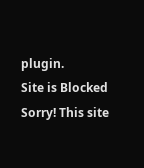plugin.
Site is Blocked
Sorry! This site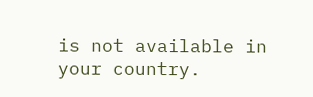is not available in your country.